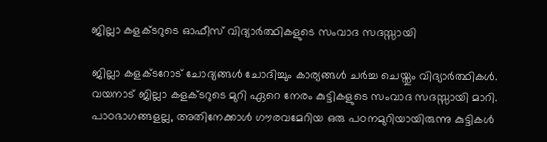ജില്ലാ കളക്ടറുടെ ഓഫീസ് വിദ്യാർത്ഥികളുടെ സംവാദ സദസ്സായി

ജില്ലാ കളക്ടറോട് ചോദ്യങ്ങൾ ചോദിച്ചും കാര്യങ്ങൾ ചർച്ച ചെയ്തും വിദ്യാർത്ഥികൾ. വയനാട് ജില്ലാ കളക്ടറുടെ മുറി ഏറെ നേരം കുട്ടികളുടെ സംവാദ സദസ്സായി മാറി. പാഠഭാഗങ്ങളല്ല, അതിനേക്കാള്‍ ഗൗരവമേറിയ ഒരു പഠനമുറിയായിരുന്നു കുട്ടികള്‍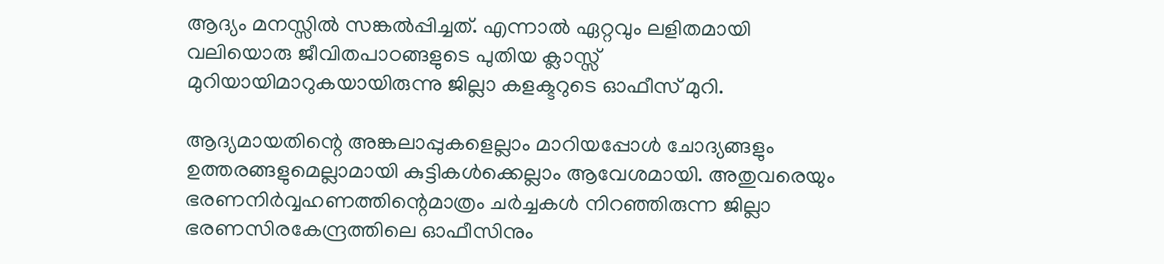ആദ്യം മനസ്സില്‍ സങ്കല്‍പ്പിച്ചത്. എന്നാല്‍ ഏറ്റവും ലളിതമായി വലിയൊരു ജീവിതപാഠങ്ങളുടെ പുതിയ ക്ലാസ്സ് മുറിയായിമാറുകയായിരുന്നു ജില്ലാ കളക്ടറുടെ ഓഫീസ് മുറി.

ആദ്യമായതിന്റെ അങ്കലാപ്പുകളെല്ലാം മാറിയപ്പോള്‍ ചോദ്യങ്ങളും ഉത്തരങ്ങളുമെല്ലാമായി കുട്ടികള്‍ക്കെല്ലാം ആവേശമായി. അതുവരെയും ഭരണനിര്‍വ്വഹണത്തിന്റെമാത്രം ചര്‍ച്ചകള്‍ നിറഞ്ഞിരുന്ന ജില്ലാ ഭരണസിരകേന്ദ്രത്തിലെ ഓഫീസിനും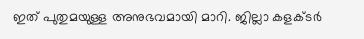ഇത് പുതുമയുള്ള അനുഭവമായി മാറി. ജില്ലാ കളക്ടര്‍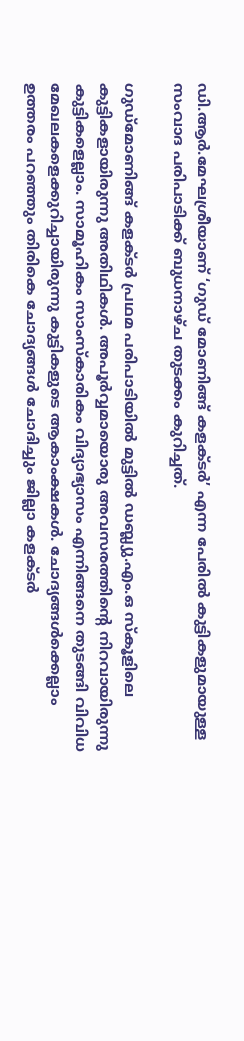ഡി.ആര്‍.മേഘശ്രീയാണ് ‘ഗുഡ് മോണിങ്ങ് കളക്ടർ’ എന്ന പേരില്‍ കുട്ടികളുമായുള്ള സംവാദ പരിപാടിക്ക് ബുധനാഴ്ച തുടക്കം കുറിച്ചത്.

ഗുഡ്‌മോണിങ്ങ് കളക്ടര്‍ പ്രഥമ പരിപാടിയില്‍ മുട്ടില്‍ ഡബ്ല്യു.എം.ഒ സ്‌കൂളിലെ കുട്ടികളായിരുന്നു അതിഥികള്‍. അപൂര്‍വ്വമായൊരു അവസരത്തിന്റെ നിറവായിരുന്നു കുട്ടികളെല്ലാം. സാമൂഹികം സാംസ്‌കാരികം വിദ്യാഭ്യാസം എന്നിങ്ങനെ തുടങ്ങി വിവിധ മേഖലകളെക്കുറിച്ചായിരുന്നു കുട്ടികളുടെ ആകാംക്ഷകള്‍. ചോദ്യങ്ങള്‍ക്കെല്ലാം ഉത്തരം പറഞ്ഞും തിരികെ ചോദ്യങ്ങള്‍ ചോദിച്ചും ജില്ലാ കളക്ടര്‍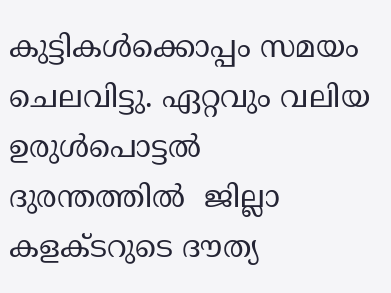കുട്ടികള്‍ക്കൊപ്പം സമയം ചെലവിട്ടു. ഏറ്റവും വലിയ ഉരുള്‍പൊട്ടല്‍ ദുരന്തത്തില്‍  ജില്ലാ കളക്ടറുടെ ദൗത്യ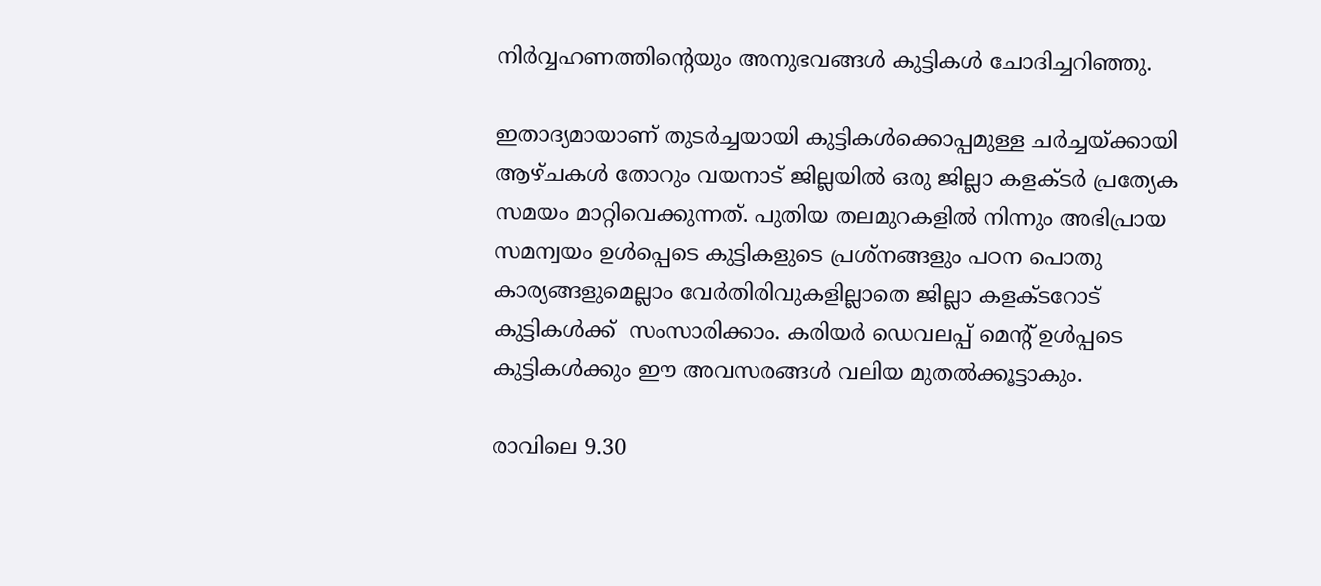നിര്‍വ്വഹണത്തിന്റെയും അനുഭവങ്ങള്‍ കുട്ടികള്‍ ചോദിച്ചറിഞ്ഞു.

ഇതാദ്യമായാണ് തുടര്‍ച്ചയായി കുട്ടികള്‍ക്കൊപ്പമുള്ള ചര്‍ച്ചയ്ക്കായി ആഴ്ചകള്‍ തോറും വയനാട് ജില്ലയില്‍ ഒരു ജില്ലാ കളക്ടര്‍ പ്രത്യേക സമയം മാറ്റിവെക്കുന്നത്. പുതിയ തലമുറകളില്‍ നിന്നും അഭിപ്രായ സമന്വയം ഉള്‍പ്പെടെ കുട്ടികളുടെ പ്രശ്‌നങ്ങളും പഠന പൊതു കാര്യങ്ങളുമെല്ലാം വേര്‍തിരിവുകളില്ലാതെ ജില്ലാ കളക്ടറോട് കുട്ടികള്‍ക്ക്  സംസാരിക്കാം. കരിയര്‍ ഡെവലപ്പ് മെന്റ് ഉള്‍പ്പടെ കുട്ടികള്‍ക്കും ഈ അവസരങ്ങള്‍ വലിയ മുതല്‍ക്കൂട്ടാകും.

രാവിലെ 9.30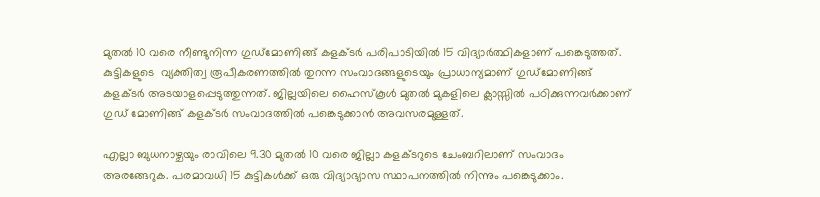മുതല്‍ 10 വരെ നീണ്ടുനിന്ന ഗുഡ്‌മോണിങ്ങ് കളക്ടര്‍ പരിപാടിയില്‍ 15 വിദ്യാര്‍ത്ഥികളാണ് പങ്കെടുത്തത്. കുട്ടികളുടെ  വ്യക്തിത്വ രൂപീകരണത്തില്‍ തുറന്ന സംവാദങ്ങളുടെയും പ്രാധാന്യമാണ് ഗുഡ്‌മോണിങ്ങ് കളക്ടര്‍ അടയാളപ്പെടുത്തുന്നത്. ജില്ലയിലെ ഹൈസ്‌കൂള്‍ മുതല്‍ മുകളിലെ ക്ലാസ്സില്‍ പഠിക്കുന്നവര്‍ക്കാണ് ഗുഡ് മോണിങ്ങ് കളക്ടര്‍ സംവാദത്തില്‍ പങ്കെടുക്കാന്‍ അവസരമുള്ളത്.

എല്ലാ ബുധനാഴ്ചയും രാവിലെ 9.30 മുതല്‍ 10 വരെ ജില്ലാ കളക്ടറുടെ ചേംബറിലാണ് സംവാദം അരങ്ങേറുക. പരമാവധി 15 കുട്ടികള്‍ക്ക് ഒരു വിദ്യാഭ്യാസ സ്ഥാപനത്തില്‍ നിന്നും പങ്കെടുക്കാം.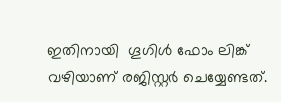ഇതിനായി  ഗൂഗിള്‍ ഫോം ലിങ്ക് വഴിയാണ് രജിസ്റ്റര്‍ ചെയ്യേണ്ടത്.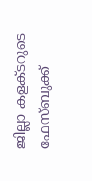ജില്ലാ കളക്ടറുടെ ഫേസ്ബുക്ക്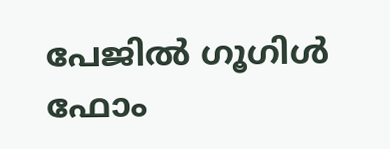പേജില്‍ ഗൂഗിള്‍ ഫോം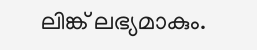ലിങ്ക് ലഭ്യമാകും.